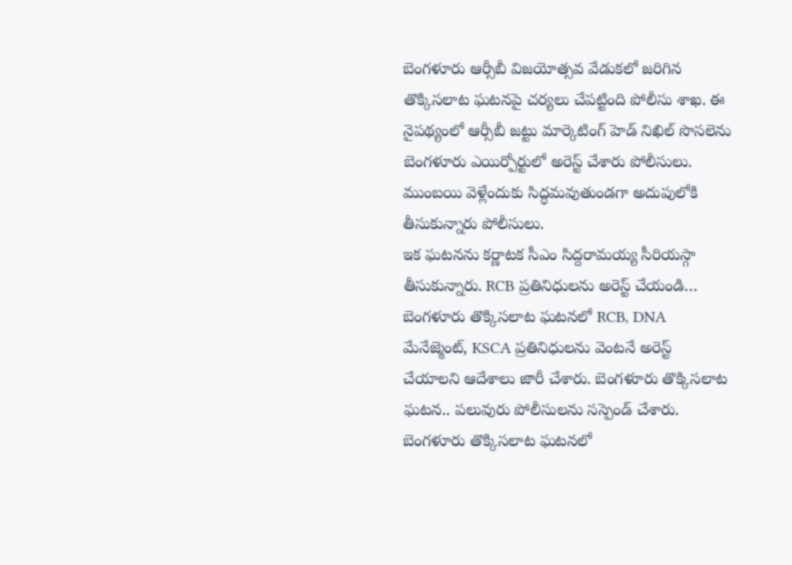బెంగళూరు ఆర్సీబీ విజయోత్సవ వేడుకలో జరిగిన తొక్కిసలాట ఘటనపై చర్యలు చేపట్టింది పోలీసు శాఖ. ఈ నైపథ్యంలో ఆర్సీబీ జట్టు మార్కెటింగ్ హెడ్ నిఖిల్ సొసలెను బెంగళూరు ఎయిర్పోర్టులో అరెస్ట్ చేశారు పోలీసులు. ముంబయి వెళ్లేందుకు సిద్ధమవుతుండగా అదుపులోకి తీసుకున్నారు పోలీసులు.
ఇక ఘటనను కర్ణాటక సీఎం సిద్దరామయ్య సీరియస్గా తీసుకున్నారు. RCB ప్రతినిధులను అరెస్ట్ చేయండి… బెంగళూరు తొక్కిసలాట ఘటనలో RCB, DNA మేనేజ్మెంట్, KSCA ప్రతినిధులను వెంటనే అరెస్ట్ చేయాలని ఆదేశాలు జారీ చేశారు. బెంగళూరు తొక్కిసలాట ఘటన.. పలువురు పోలీసులను సస్పెండ్ చేశారు.
బెంగళూరు తొక్కిసలాట ఘటనలో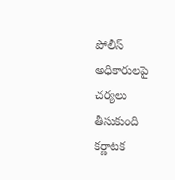పోలీస్ అధికారులపై చర్యలు తీసుకుంది కర్ణాటక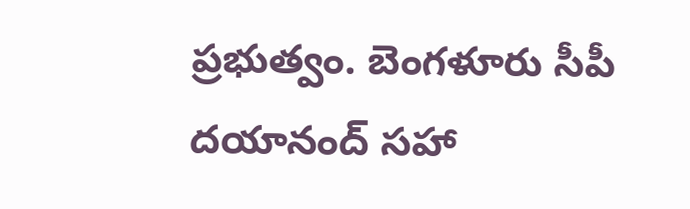ప్రభుత్వం. బెంగళూరు సీపీ దయానంద్ సహా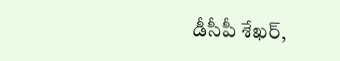డీసీపీ శేఖర్,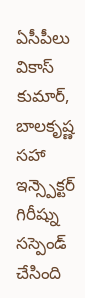ఏసీపీలు వికాస్ కుమార్, బాలకృష్ణ సహా ఇన్స్పెక్టర్ గిరీష్ను సస్పెండ్ చేసింది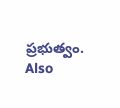ప్రభుత్వం.
Also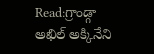Read:గ్రాండ్గా అఖిల్ అక్కినేని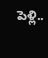పెళ్లి..